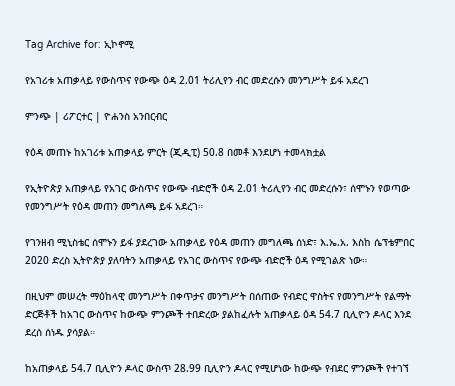Tag Archive for: ኢኮኖሚ

የአገሪቱ አጠቃላይ የውስጥና የውጭ ዕዳ 2.01 ትሪሊየን ብር መድረሱን መንግሥት ይፋ አደረገ

ምንጭ | ሪፖርተር | ዮሐንስ አንበርብር

የዕዳ መጠኑ ከአገሪቱ አጠቃላይ ምርት (ጂዲፒ) 50.8 በመቶ እንደሆነ ተመላክቷል

የኢትዮጵያ አጠቃላይ የአገር ውስጥና የውጭ ብድሮች ዕዳ 2.01 ትሪሊየን ብር መድረሱን፣ ሰሞኑን የወጣው የመንግሥት የዕዳ መጠን መግለጫ ይፋ አደረገ።

የገንዘብ ሚኒስቴር ሰሞኑን ይፋ ያደረገው አጠቃላይ የዕዳ መጠን መግለጫ ሰነድ፣ እ.ኤ.አ. እስከ ሴፕቴምበር 2020 ድረስ ኢትዮጵያ ያለባትን አጠቃላይ የአገር ውስጥና የውጭ ብድሮች ዕዳ የሚገልጽ ነው።

በዚህም መሠረት ማዕከላዊ መንግሥት በቀጥታና መንግሥት በሰጠው የብድር ዋስትና የመንግሥት የልማት ድርጅቶች ከአገር ውስጥና ከውጭ ምንጮች ተበድረው ያልከፈሉት አጠቃላይ ዕዳ 54.7 ቢሊዮን ዶላር እንደ ደረሰ ሰነዱ ያሳያል።

ከአጠቃላይ 54.7 ቢሊዮን ዶላር ውስጥ 28.99 ቢሊዮን ዶላር የሚሆነው ከውጭ የብደር ምንጮች የተገኘ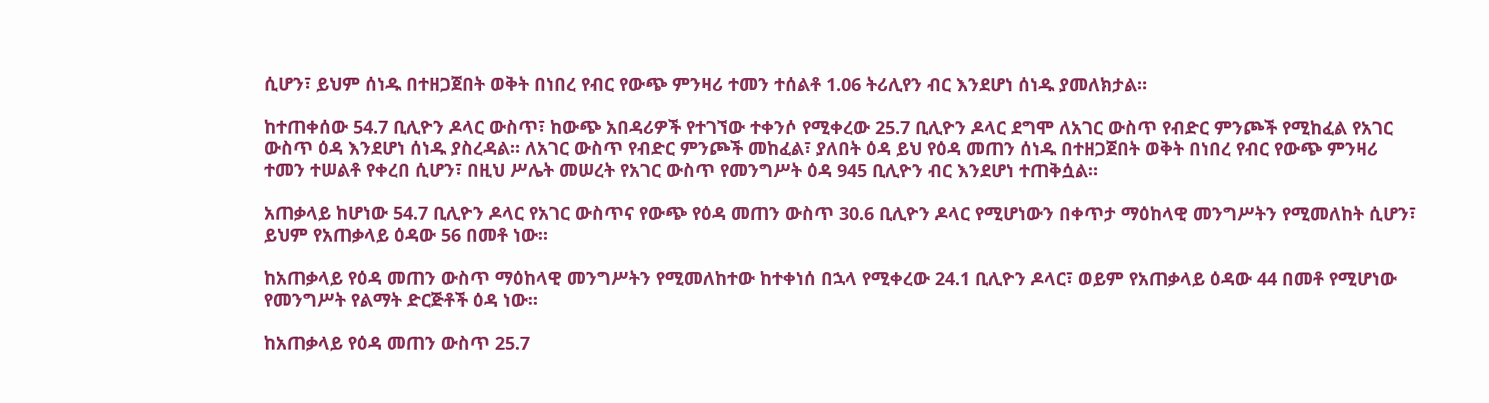ሲሆን፣ ይህም ሰነዱ በተዘጋጀበት ወቅት በነበረ የብር የውጭ ምንዛሪ ተመን ተሰልቶ 1.06 ትሪሊየን ብር እንደሆነ ሰነዱ ያመለክታል።

ከተጠቀሰው 54.7 ቢሊዮን ዶላር ውስጥ፣ ከውጭ አበዳሪዎች የተገኘው ተቀንሶ የሚቀረው 25.7 ቢሊዮን ዶላር ደግሞ ለአገር ውስጥ የብድር ምንጮች የሚከፈል የአገር ውስጥ ዕዳ እንደሆነ ሰነዱ ያስረዳል። ለአገር ውስጥ የብድር ምንጮች መከፈል፣ ያለበት ዕዳ ይህ የዕዳ መጠን ሰነዱ በተዘጋጀበት ወቅት በነበረ የብር የውጭ ምንዛሪ ተመን ተሠልቶ የቀረበ ሲሆን፣ በዚህ ሥሌት መሠረት የአገር ውስጥ የመንግሥት ዕዳ 945 ቢሊዮን ብር እንደሆነ ተጠቅሷል።

አጠቃላይ ከሆነው 54.7 ቢሊዮን ዶላር የአገር ውስጥና የውጭ የዕዳ መጠን ውስጥ 30.6 ቢሊዮን ዶላር የሚሆነውን በቀጥታ ማዕከላዊ መንግሥትን የሚመለከት ሲሆን፣ ይህም የአጠቃላይ ዕዳው 56 በመቶ ነው።

ከአጠቃላይ የዕዳ መጠን ውስጥ ማዕከላዊ መንግሥትን የሚመለከተው ከተቀነሰ በኋላ የሚቀረው 24.1 ቢሊዮን ዶላር፣ ወይም የአጠቃላይ ዕዳው 44 በመቶ የሚሆነው የመንግሥት የልማት ድርጅቶች ዕዳ ነው።

ከአጠቃላይ የዕዳ መጠን ውስጥ 25.7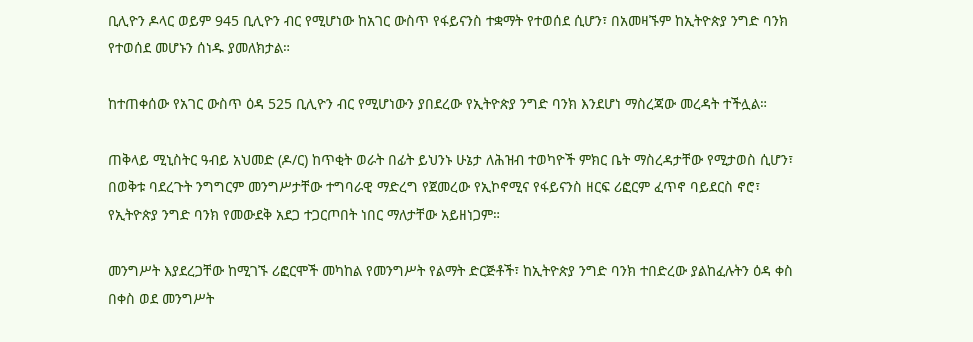ቢሊዮን ዶላር ወይም 945 ቢሊዮን ብር የሚሆነው ከአገር ውስጥ የፋይናንስ ተቋማት የተወሰደ ሲሆን፣ በአመዛኙም ከኢትዮጵያ ንግድ ባንክ የተወሰደ መሆኑን ሰነዱ ያመለክታል።

ከተጠቀሰው የአገር ውስጥ ዕዳ 525 ቢሊዮን ብር የሚሆነውን ያበደረው የኢትዮጵያ ንግድ ባንክ እንደሆነ ማስረጃው መረዳት ተችሏል።

ጠቅላይ ሚኒስትር ዓብይ አህመድ (ዶ/ር) ከጥቂት ወራት በፊት ይህንኑ ሁኔታ ለሕዝብ ተወካዮች ምክር ቤት ማስረዳታቸው የሚታወስ ሲሆን፣ በወቅቱ ባደረጉት ንግግርም መንግሥታቸው ተግባራዊ ማድረግ የጀመረው የኢኮኖሚና የፋይናንስ ዘርፍ ሪፎርም ፈጥኖ ባይደርስ ኖሮ፣ የኢትዮጵያ ንግድ ባንክ የመውደቅ አደጋ ተጋርጦበት ነበር ማለታቸው አይዘነጋም።

መንግሥት እያደረጋቸው ከሚገኙ ሪፎርሞች መካከል የመንግሥት የልማት ድርጅቶች፣ ከኢትዮጵያ ንግድ ባንክ ተበድረው ያልከፈሉትን ዕዳ ቀስ በቀስ ወደ መንግሥት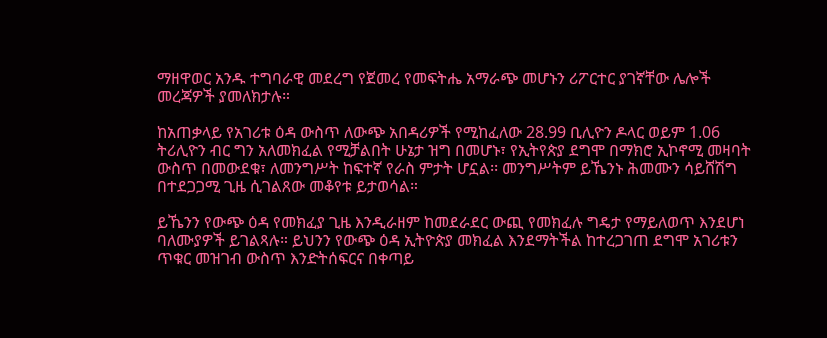ማዘዋወር አንዱ ተግባራዊ መደረግ የጀመረ የመፍትሔ አማራጭ መሆኑን ሪፖርተር ያገኛቸው ሌሎች መረጃዎች ያመለክታሉ።

ከአጠቃላይ የአገሪቱ ዕዳ ውስጥ ለውጭ አበዳሪዎች የሚከፈለው 28.99 ቢሊዮን ዶላር ወይም 1.06 ትሪሊዮን ብር ግን አለመክፈል የሚቻልበት ሁኔታ ዝግ በመሆኑ፣ የኢትየጵያ ደግሞ በማክሮ ኢኮኖሚ መዛባት ውስጥ በመውደቁ፣ ለመንግሥት ከፍተኛ የራስ ምታት ሆኗል፡፡ መንግሥትም ይኼንኑ ሕመሙን ሳይሸሽግ በተደጋጋሚ ጊዜ ሲገልጸው መቆየቱ ይታወሳል።

ይኼንን የውጭ ዕዳ የመክፈያ ጊዜ እንዲራዘም ከመደራደር ውጪ የመክፈሉ ግዴታ የማይለወጥ እንደሆነ ባለሙያዎች ይገልጻሉ። ይህንን የውጭ ዕዳ ኢትዮጵያ መክፈል እንደማትችል ከተረጋገጠ ደግሞ አገሪቱን ጥቁር መዝገብ ውስጥ እንድትሰፍርና በቀጣይ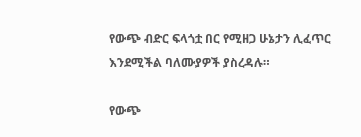የውጭ ብድር ፍላጎቷ በር የሚዘጋ ሁኔታን ሊፈጥር እንደሚችል ባለሙያዎች ያስረዳሉ።

የውጭ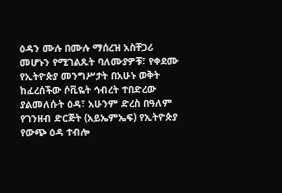ዕዳን ሙሉ በሙሉ ማሰረዝ አስቸጋሪ መሆኑን የሚገልጹት ባለሙያዎቹ፣ የቀደሙ የኢትዮጵያ መንግሥታት በአሁኑ ወቅት ከፈረሰችው ሶቪዬት ኅብረት ተበድረው ያልመለሱት ዕዳ፣ አሁንም ድረስ በዓለም የገንዘብ ድርጅት (አይኤምኤፍ) የኢትዮጵያ የውጭ ዕዳ ተብሎ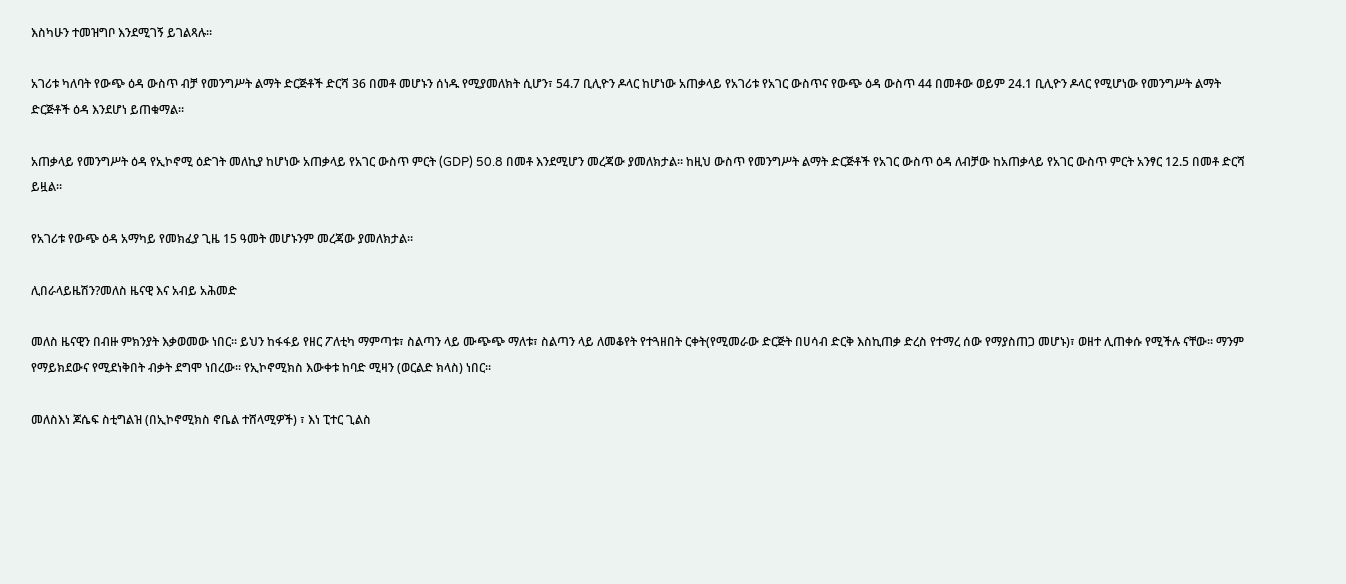እስካሁን ተመዝግቦ እንደሚገኝ ይገልጻሉ።

አገሪቱ ካለባት የውጭ ዕዳ ውስጥ ብቻ የመንግሥት ልማት ድርጅቶች ድርሻ 36 በመቶ መሆኑን ሰነዱ የሚያመለክት ሲሆን፣ 54.7 ቢሊዮን ዶላር ከሆነው አጠቃላይ የአገሪቱ የአገር ውስጥና የውጭ ዕዳ ውስጥ 44 በመቶው ወይም 24.1 ቢሊዮን ዶላር የሚሆነው የመንግሥት ልማት ድርጅቶች ዕዳ እንደሆነ ይጠቁማል።

አጠቃላይ የመንግሥት ዕዳ የኢኮኖሚ ዕድገት መለኪያ ከሆነው አጠቃላይ የአገር ውስጥ ምርት (GDP) 50.8 በመቶ እንደሚሆን መረጃው ያመለክታል። ከዚህ ውስጥ የመንግሥት ልማት ድርጅቶች የአገር ውስጥ ዕዳ ለብቻው ከአጠቃላይ የአገር ውስጥ ምርት አንፃር 12.5 በመቶ ድርሻ ይዟል።

የአገሪቱ የውጭ ዕዳ አማካይ የመክፈያ ጊዜ 15 ዓመት መሆኑንም መረጃው ያመለክታል።

ሊበራላይዜሽን?መለስ ዜናዊ እና አብይ አሕመድ

መለስ ዜናዊን በብዙ ምክንያት እቃወመው ነበር። ይህን ከፋፋይ የዘር ፖለቲካ ማምጣቱ፣ ስልጣን ላይ ሙጭጭ ማለቱ፣ ስልጣን ላይ ለመቆየት የተጓዘበት ርቀት(የሚመራው ድርጅት በሀሳብ ድርቅ እስኪጠቃ ድረስ የተማረ ሰው የማያስጠጋ መሆኑ)፣ ወዘተ ሊጠቀሱ የሚችሉ ናቸው። ማንም የማይክደውና የሚደነቅበት ብቃት ደግሞ ነበረው። የኢኮኖሚክስ እውቀቱ ከባድ ሚዛን (ወርልድ ክላስ) ነበር።

መለስእነ ጆሴፍ ስቲግልዝ (በኢኮኖሚክስ ኖቤል ተሸላሚዎች) ፣ እነ ፒተር ጊልስ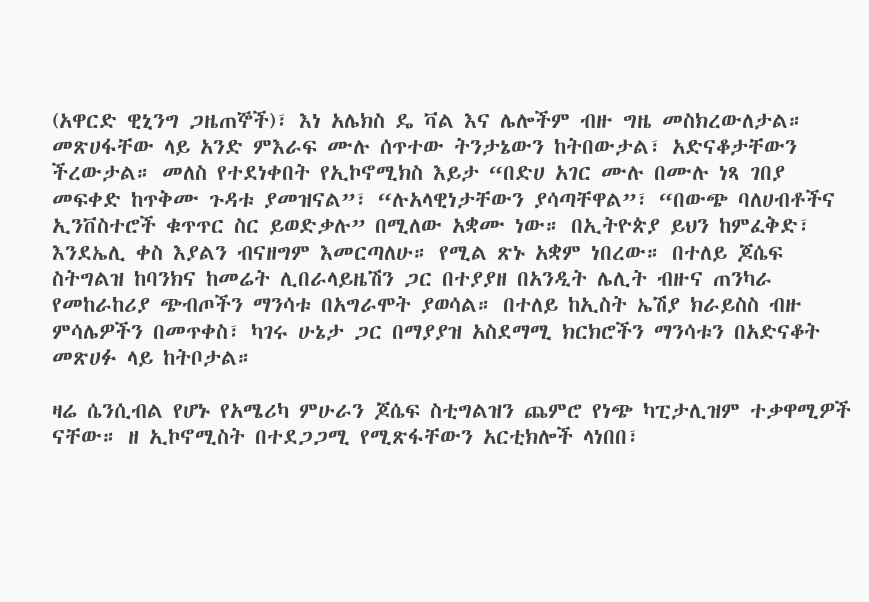(አዋርድ ዊኒንግ ጋዜጠኞች)፣ እነ አሌክስ ዴ ቫል እና ሌሎችም ብዙ ግዜ መስክረውለታል። መጽሀፋቸው ላይ አንድ ምእራፍ ሙሉ ሰጥተው ትንታኔውን ከትበውታል፣ አድናቆታቸውን ችረውታል። መለስ የተደነቀበት የኢኮኖሚክስ እይታ “በድሀ አገር ሙሉ በሙሉ ነጻ ገበያ መፍቀድ ከጥቅሙ ጉዳቱ ያመዝናል”፣ “ሉአላዊነታቸውን ያሳጣቸዋል”፣ “በውጭ ባለሀብቶችና ኢንቨስተሮች ቁጥጥር ስር ይወድቃሉ” በሚለው አቋሙ ነው። በኢትዮጵያ ይህን ከምፈቅድ፣ እንደኤሊ ቀስ እያልን ብናዘግም እመርጣለሁ። የሚል ጽኑ አቋም ነበረው። በተለይ ጆሴፍ ስትግልዝ ከባንክና ከመሬት ሊበራላይዜሽን ጋር በተያያዘ በአንዲት ሌሊት ብዙና ጠንካራ የመከራከሪያ ጭብጦችን ማንሳቱ በአግራሞት ያወሳል። በተለይ ከኢስት ኤሽያ ክራይስስ ብዙ ምሳሌዎችን በመጥቀስ፣ ካገሩ ሁኔታ ጋር በማያያዝ አስደማሚ ክርክሮችን ማንሳቱን በአድናቆት መጽሀፉ ላይ ከትቦታል።

ዛሬ ሴንሲብል የሆኑ የአሜሪካ ምሁራን ጆሴፍ ስቲግልዝን ጨምሮ የነጭ ካፒታሊዝም ተቃዋሚዎች ናቸው። ዘ ኢኮኖሚስት በተደጋጋሚ የሚጽፋቸውን አርቲክሎች ላነበበ፣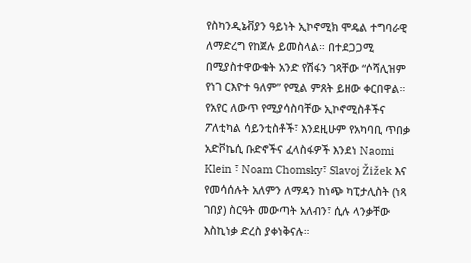የስካንዲኔቭያን ዓይነት ኢኮኖሚክ ሞዴል ተግባራዊ ለማድረግ የከጀሉ ይመስላል። በተደጋጋሚ በሚያስተዋውቁት አንድ የሽፋን ገጻቸው “ሶሻሊዝም የነገ ርእዮተ ዓለም” የሚል ምጸት ይዘው ቀርበዋል። የአየር ለውጥ የሚያሳስባቸው ኢኮኖሚስቶችና ፖለቲካል ሳይንቲስቶች፣ እንደዚሁም የአካባቢ ጥበቃ አድቮኬሲ ቡድኖችና ፈላስፋዎች እንደነ Naomi Klein ፣ Noam Chomsky፣ Slavoj Žižek እና የመሳሰሉት አለምን ለማዳን ከነጭ ካፒታሊስት (ነጻ ገበያ) ስርዓት መውጣት አለብን፣ ሲሉ ላንቃቸው እስኪነቃ ድረስ ያቀነቅናሉ።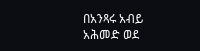በአንጻሩ አብይ አሕመድ ወደ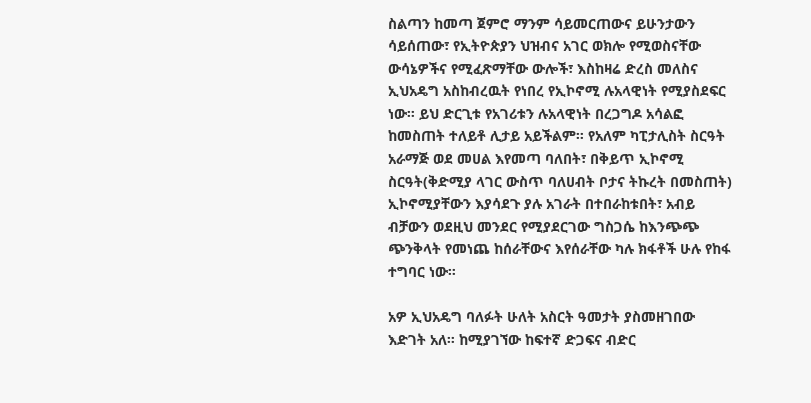ስልጣን ከመጣ ጀምሮ ማንም ሳይመርጠውና ይሁንታውን ሳይሰጠው፣ የኢትዮጵያን ህዝብና አገር ወክሎ የሚወስናቸው ውሳኔዎችና የሚፈጽማቸው ውሎች፣ እስከዛሬ ድረስ መለስና ኢህአዴግ አስከብረዉት የነበረ የኢኮኖሚ ሉአላዊነት የሚያስደፍር ነው። ይህ ድርጊቱ የአገሪቱን ሉአላዊነት በረጋግዶ አሳልፎ ከመስጠት ተለይቶ ሊታይ አይችልም። የአለም ካፒታሊስት ስርዓት አራማጅ ወደ መሀል እየመጣ ባለበት፣ በቅይጥ ኢኮኖሚ ስርዓት(ቅድሚያ ላገር ውስጥ ባለሀብት ቦታና ትኩረት በመስጠት) ኢኮኖሚያቸውን እያሳደጉ ያሉ አገራት በተበራከቱበት፣ አብይ ብቻውን ወደዚህ መንደር የሚያደርገው ግስጋሴ ከእንጭጭ ጭንቅላት የመነጨ ከሰራቸውና እየሰራቸው ካሉ ክፋቶች ሁሉ የከፋ ተግባር ነው።

አዎ ኢህአዴግ ባለፉት ሁለት አስርት ዓመታት ያስመዘገበው እድገት አለ። ከሚያገኘው ከፍተኛ ድጋፍና ብድር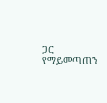ጋር የማይመጣጠን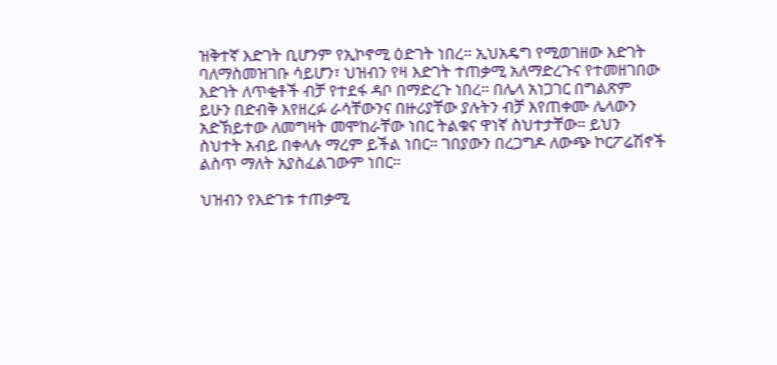ዝቅተኛ እድገት ቢሆንም የኢኮኖሚ ዕድገት ነበረ። ኢህአዴግ የሚወገዘው እድገት ባለማስመዝገቡ ሳይሆን፣ ህዝብን የዛ እድገት ተጠቃሚ አለማድረጉና የተመዘገበው እድገት ለጥቂቶች ብቻ የተደፋ ዳቦ በማድረጉ ነበረ። በሌላ አነጋገር በግልጽም ይሁን በድብቅ እየዘረፉ ራሳቸውንና በዙሪያቸው ያሉትን ብቻ እየጠቀሙ ሌላውን አድኽይተው ለመግዛት መሞከራቸው ነበር ትልቁና ዋነኛ ስህተታቸው። ይህን ስህተት አብይ በቀላሉ ማረም ይችል ነበር። ገበያውን በረጋግዶ ለውጭ ኮርፖሬሽኖች ልስጥ ማለት አያስፈልገውም ነበር።

ህዝብን የእድገቱ ተጠቃሚ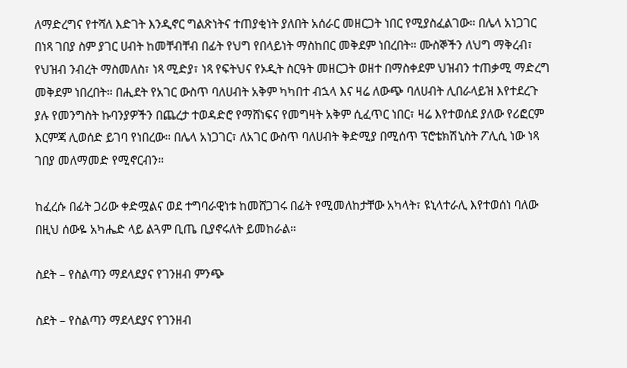ለማድረግና የተሻለ እድገት እንዲኖር ግልጽነትና ተጠያቂነት ያለበት አሰራር መዘርጋት ነበር የሚያስፈልገው። በሌላ አነጋገር በነጻ ገበያ ስም ያገር ሀብት ከመቸብቸብ በፊት የህግ የበላይነት ማስከበር መቅደም ነበረበት። ሙስኞችን ለህግ ማቅረብ፣ የህዝብ ንብረት ማስመለስ፣ ነጻ ሚድያ፣ ነጻ የፍትህና የኦዲት ስርዓት መዘርጋት ወዘተ በማስቀደም ህዝብን ተጠቃሚ ማድረግ መቅደም ነበረበት። በሒደት የአገር ውስጥ ባለሀብት አቅም ካካበተ ብኋላ እና ዛሬ ለውጭ ባለሀብት ሊበራላይዝ እየተደረጉ ያሉ የመንግስት ኩባንያዎችን በጨረታ ተወዳድሮ የማሸነፍና የመግዛት አቅም ሲፈጥር ነበር፣ ዛሬ እየተወሰደ ያለው የሪፎርም እርምጃ ሊወሰድ ይገባ የነበረው። በሌላ አነጋገር፣ ለአገር ውስጥ ባለሀብት ቅድሚያ በሚሰጥ ፕሮቴክሽኒስት ፖሊሲ ነው ነጻ ገበያ መለማመድ የሚኖርብን።

ከፈረሱ በፊት ጋሪው ቀድሟልና ወደ ተግባራዊነቱ ከመሸጋገሩ በፊት የሚመለከታቸው አካላት፣ ዩኒላተራሊ እየተወሰነ ባለው በዚህ ሰውዬ አካሔድ ላይ ልጓም ቢጤ ቢያኖሩለት ይመከራል።

ስደት – የስልጣን ማደላደያና የገንዘብ ምንጭ

ስደት – የስልጣን ማደላደያና የገንዘብ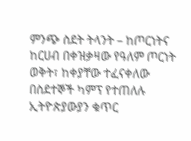ምንጭ ስደት ትላንት – ከጦርነትና ከርሀብ በቀዝቃዛው የዓለም ጦርነት ወቅት፣ ከቀያቸው ተፈናቀለው በስደተኞች ካምፕ የተጠለሉ ኢትዮጵያውያን ቁጥር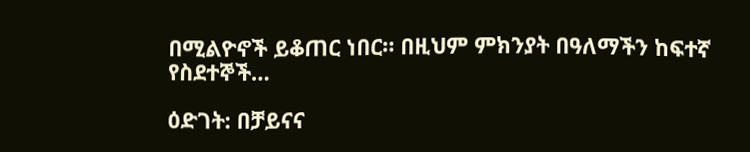በሚልዮኖች ይቆጠር ነበር። በዚህም ምክንያት በዓለማችን ከፍተኛ የስደተኞች…

ዕድገት: በቻይናና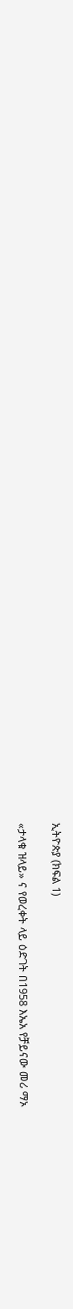ኢትዮጵያ (ክፍል 1)

«ታላቁ ዝላይ» ና የወረቀት ላይ ዕድገት በ1958 እኤአ የቻይናው መሪ ማኦ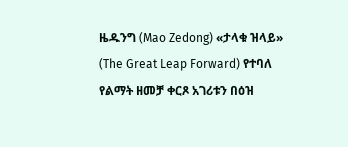ዜዱንግ (Mao Zedong) «ታላቁ ዝላይ» (The Great Leap Forward) የተባለ የልማት ዘመቻ ቀርጾ አገሪቱን በዕዝ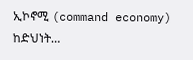ኢኮኖሚ (command economy) ከድህነት…